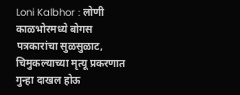Loni Kalbhor : लोणी काळभोरमध्ये बोगस पत्रकारांचा सुळसुळाट, चिमुकल्याच्या मृत्यू प्रकरणात गुन्हा दाखल होऊ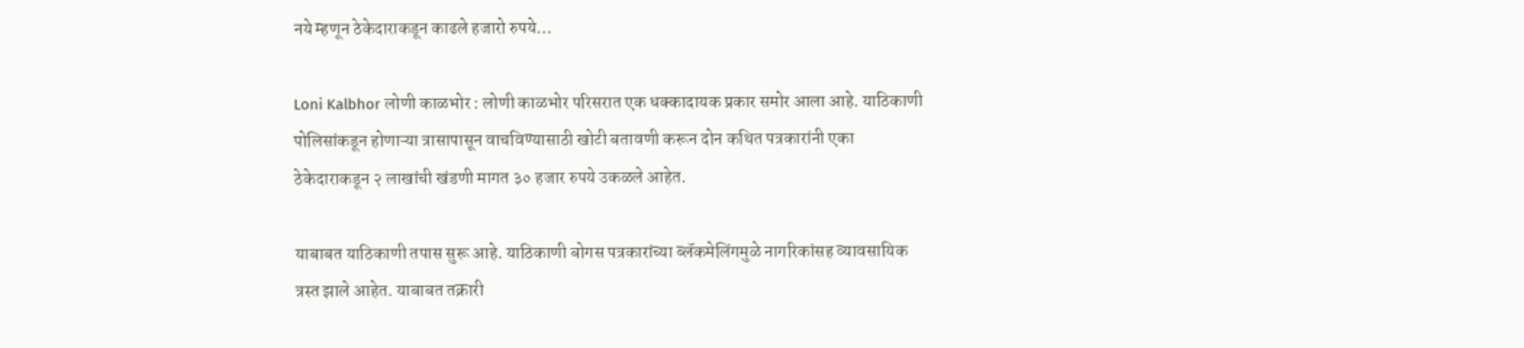नये म्हणून ठेकेदाराकडून काढले हजारो रुपये…

Loni Kalbhor लोणी काळभोर : लोणी काळभोर परिसरात एक धक्कादायक प्रकार समोर आला आहे. याठिकाणी
पोलिसांकडून होणाऱ्या त्रासापासून वाचविण्यासाठी खोटी बतावणी करून दोन कथित पत्रकारांनी एका ठेकेदाराकडून २ लाखांची खंडणी मागत ३० हजार रुपये उकळले आहेत.

याबाबत याठिकाणी तपास सुरू आहे. याठिकाणी बोगस पत्रकारांच्या ब्लॅकमेलिंगमुळे नागरिकांसह व्यावसायिक त्रस्त झाले आहेत. याबाबत तक्रारी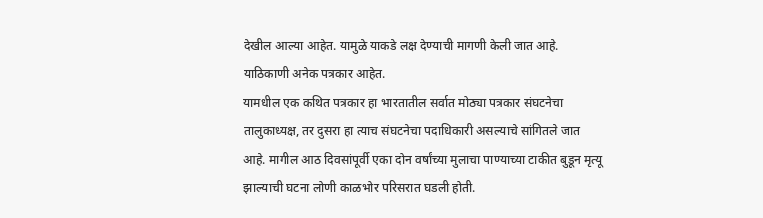देखील आल्या आहेत. यामुळे याकडे लक्ष देण्याची मागणी केली जात आहे. याठिकाणी अनेक पत्रकार आहेत.
यामधील एक कथित पत्रकार हा भारतातील सर्वात मोठ्या पत्रकार संघटनेचा तालुकाध्यक्ष, तर दुसरा हा त्याच संघटनेचा पदाधिकारी असल्याचे सांगितले जात आहे. मागील आठ दिवसांपूर्वी एका दोन वर्षांच्या मुलाचा पाण्याच्या टाकीत बुडून मृत्यू झाल्याची घटना लोणी काळभोर परिसरात घडली होती.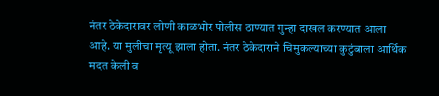नंतर ठेकेदारावर लोणी काळभोर पोलीस ठाण्यात गुन्हा दाखल करण्यात आला आहे. या मुलीचा मृत्यू झाला होता. नंतर ठेकेदाराने चिमुकल्याच्या कुटुंबाला आर्थिक मदत केली व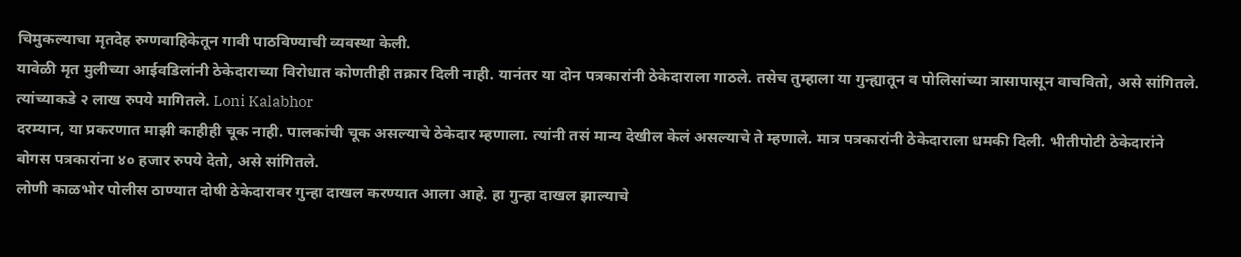चिमुकल्याचा मृतदेह रुग्णवाहिकेतून गावी पाठविण्याची व्यवस्था केली.
यावेळी मृत मुलीच्या आईवडिलांनी ठेकेदाराच्या विरोधात कोणतीही तक्रार दिली नाही. यानंतर या दोन पत्रकारांनी ठेकेदाराला गाठले. तसेच तुम्हाला या गुन्ह्यातून व पोलिसांच्या त्रासापासून वाचवितो, असे सांगितले.
त्यांच्याकडे २ लाख रुपये मागितले. Loni Kalabhor
दरम्यान, या प्रकरणात माझी काहीही चूक नाही. पालकांची चूक असल्याचे ठेकेदार म्हणाला. त्यांनी तसं मान्य देखील केलं असल्याचे ते म्हणाले. मात्र पत्रकारांनी ठेकेदाराला धमकी दिली. भीतीपोटी ठेकेदारांने बोगस पत्रकारांना ४० हजार रुपये देतो, असे सांगितले.
लोणी काळभोर पोलीस ठाण्यात दोषी ठेकेदारावर गुन्हा दाखल करण्यात आला आहे. हा गुन्हा दाखल झाल्याचे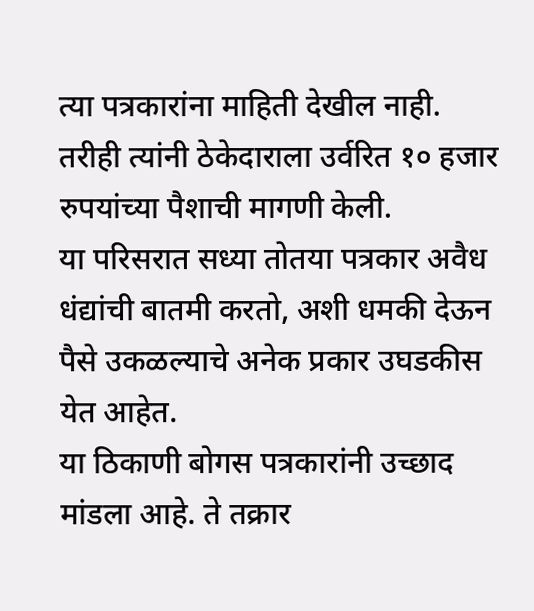त्या पत्रकारांना माहिती देखील नाही. तरीही त्यांनी ठेकेदाराला उर्वरित १० हजार रुपयांच्या पैशाची मागणी केली.
या परिसरात सध्या तोतया पत्रकार अवैध धंद्यांची बातमी करतो, अशी धमकी देऊन पैसे उकळल्याचे अनेक प्रकार उघडकीस येत आहेत.
या ठिकाणी बोगस पत्रकारांनी उच्छाद मांडला आहे. ते तक्रार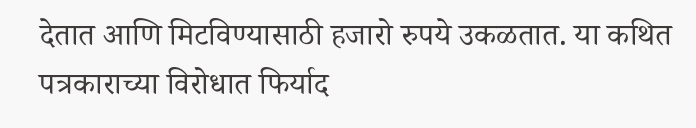देतात आणि मिटविण्यासाठी हजारो रुपये उकळतात. या कथित पत्रकाराच्या विरोधात फिर्याद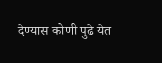देण्यास कोणी पुढे येत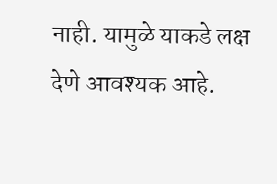नाही. यामुळे याकडे लक्ष देणे आवश्यक आहे.